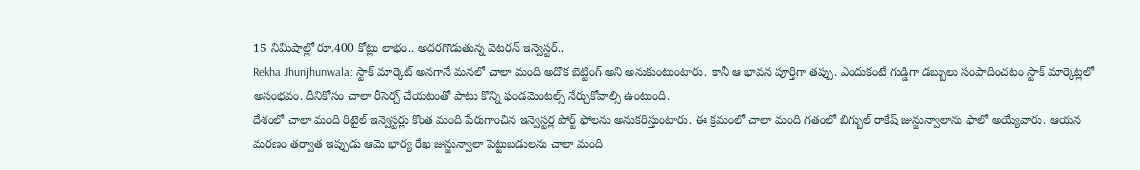15 నిమిషాల్లో రూ.400 కోట్లు లాభం.. అదరగొడుతున్న వెటరన్ ఇన్వెస్టర్..
Rekha Jhunjhunwala: స్టాక్ మార్కెట్ అనగానే మనలో చాలా మంది అదొక బెట్టింగ్ అని అనుకుంటుంటారు. కానీ ఆ భావన పూర్తిగా తప్పు. ఎందుకంటే గుడ్డిగా డబ్బులు సంపాదించటం స్టాక్ మార్కెట్లలో అసంభవం. దీనికోసం చాలా రీసెర్చ్ చేయటంతో పాటు కొన్ని ఫండమెంటల్స్ నేర్చుకోవాల్సి ఉంటుంది.
దేశంలో చాలా మంది రిటైల్ ఇన్వెస్టర్లు కొంత మంది పేరుగాంచిన ఇన్వెస్టర్ల పోర్ట్ ఫోలను అనుకరిస్తుంటారు. ఈ క్రమంలో చాలా మంది గతంలో బిగ్బుల్ రాకేష్ జున్జున్వాలాను ఫాలో అయ్యేవారు. ఆయన మరణం తర్వాత ఇప్పుడు ఆమె భార్య రేఖ జున్జున్వాలా పెట్టుబడులను చాలా మంది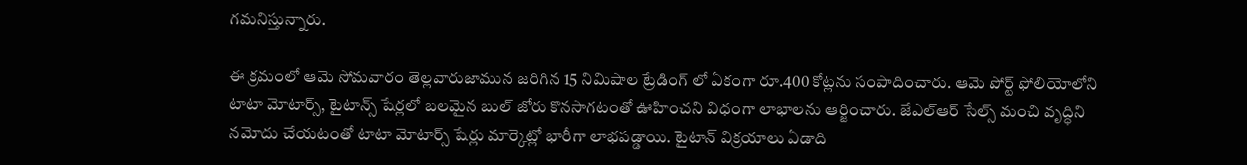గమనిస్తున్నారు.

ఈ క్రమంలో ఆమె సోమవారం తెల్లవారుజామున జరిగిన 15 నిమిషాల ట్రేడింగ్ లో ఏకంగా రూ.400 కోట్లను సంపాదించారు. ఆమె పోర్ట్ ఫోలియోలోని టాటా మోటార్స్, టైటాన్స్ షేర్లలో బలమైన బుల్ జోరు కొనసాగటంతో ఊహించని విధంగా లాభాలను ఆర్జించారు. జేఎల్ఆర్ సేల్స్ మంచి వృద్ధిని నమోదు చేయటంతో టాటా మోటార్స్ షేర్లు మార్కెట్లో భారీగా లాభపడ్డాయి. టైటాన్ విక్రయాలు ఏడాది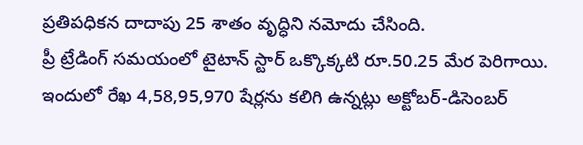ప్రతిపధికన దాదాపు 25 శాతం వృద్ధిని నమోదు చేసింది.
ప్రీ ట్రేడింగ్ సమయంలో టైటాన్ స్టార్ ఒక్కొక్కటి రూ.50.25 మేర పెరిగాయి. ఇందులో రేఖ 4,58,95,970 షేర్లను కలిగి ఉన్నట్లు అక్టోబర్-డిసెంబర్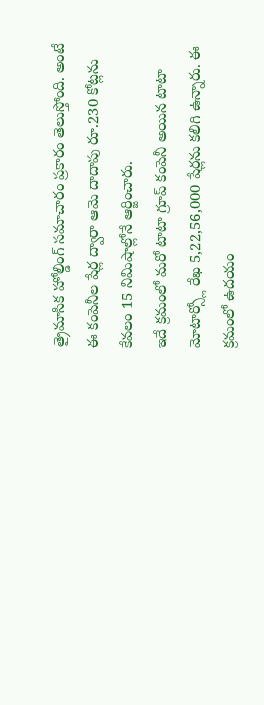త్రైమాసిక హోల్డింగ్ సమాచారం ప్రకారం తెలుస్తోంది. అంటే ఈ కంపెనీల షేర్ల ద్వారా ఆమె దాదాపు రూ.230 కోట్లను కేవలం 15 నిమిషాల్లోనే ఆర్జించారు.
ఇదే క్రమంలో మరో టాటా గ్రూప్ కంపెనీ అయిన టాటా మోటార్స్లో రేఖ 5,22,56,000 షేర్లను కలిగి ఉన్నారు. ఈ క్రమంలో ఉదయం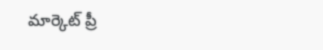మార్కెట్ ప్రీ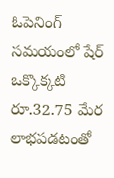ఓపెనింగ్ సమయంలో షేర్ ఒక్కొక్కటి రూ.32.75 మేర లాభపడటంతో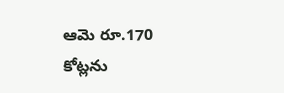ఆమె రూ.170 కోట్లను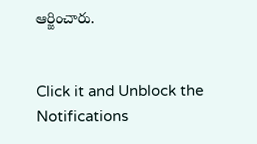ఆర్జించారు.


Click it and Unblock the Notifications